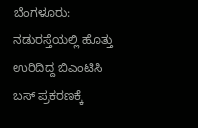ಬೆಂಗಳೂರು: ನಡುರಸ್ತೆಯಲ್ಲಿ ಹೊತ್ತು ಉರಿದಿದ್ದ ಬಿಎಂಟಿಸಿ ಬಸ್ ಪ್ರಕರಣಕ್ಕೆ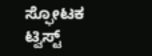ಸ್ಫೋಟಕ ಟ್ವಿಸ್ಟ್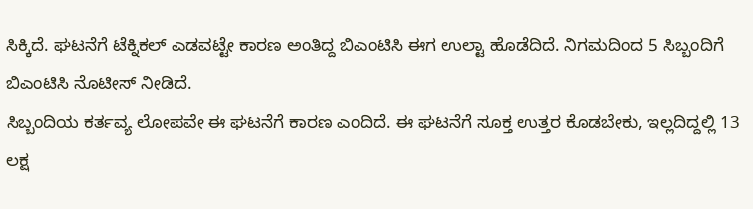ಸಿಕ್ಕಿದೆ. ಘಟನೆಗೆ ಟೆಕ್ನಿಕಲ್ ಎಡವಟ್ಟೇ ಕಾರಣ ಅಂತಿದ್ದ ಬಿಎಂಟಿಸಿ ಈಗ ಉಲ್ಟಾ ಹೊಡೆದಿದೆ. ನಿಗಮದಿಂದ 5 ಸಿಬ್ಬಂದಿಗೆ ಬಿಎಂಟಿಸಿ ನೊಟೀಸ್ ನೀಡಿದೆ.
ಸಿಬ್ಬಂದಿಯ ಕರ್ತವ್ಯ ಲೋಪವೇ ಈ ಘಟನೆಗೆ ಕಾರಣ ಎಂದಿದೆ. ಈ ಘಟನೆಗೆ ಸೂಕ್ತ ಉತ್ತರ ಕೊಡಬೇಕು, ಇಲ್ಲದಿದ್ದಲ್ಲಿ 13 ಲಕ್ಷ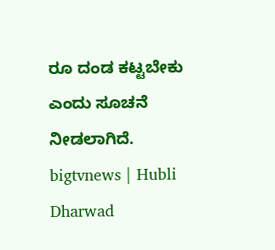ರೂ ದಂಡ ಕಟ್ಟಬೇಕು ಎಂದು ಸೂಚನೆ ನೀಡಲಾಗಿದೆ.
bigtvnews | Hubli Dharwad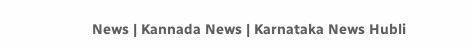News | Kannada News | Karnataka News Hubli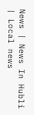News | News In Hubli | Local news